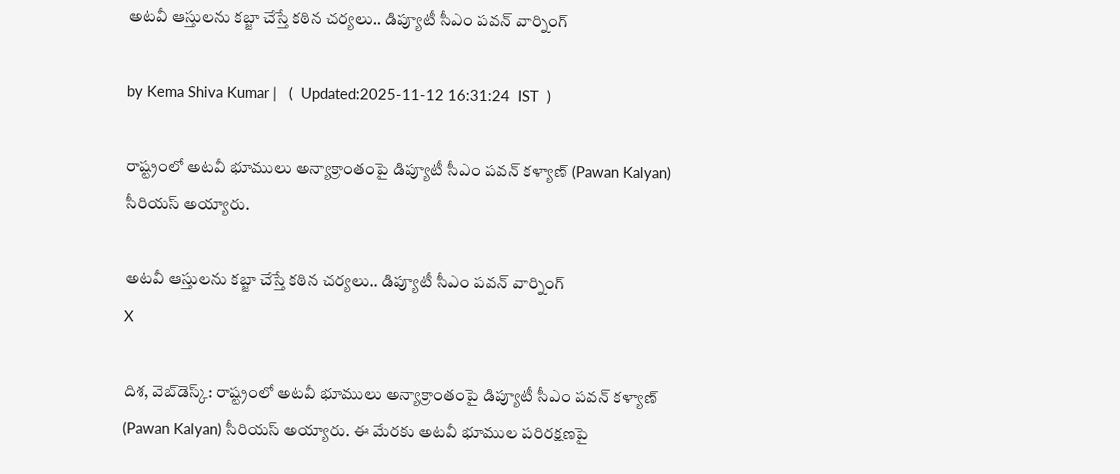అటవీ ఆస్తులను కబ్జా చేస్తే కఠిన చర్యలు.. డిప్యూటీ సీఎం పవన్ వార్నింగ్

by Kema Shiva Kumar |   (  Updated:2025-11-12 16:31:24  IST  )

రాష్ట్రంలో అటవీ భూములు అన్యాక్రాంతంపై డిప్యూటీ సీఎం పవన్ కళ్యాణ్ (Pawan Kalyan) సీరియస్ అయ్యారు.

అటవీ ఆస్తులను కబ్జా చేస్తే కఠిన చర్యలు.. డిప్యూటీ సీఎం పవన్ వార్నింగ్
X

దిశ, వెబ్‌డెస్క్: రాష్ట్రంలో అటవీ భూములు అన్యాక్రాంతంపై డిప్యూటీ సీఎం పవన్ కళ్యాణ్ (Pawan Kalyan) సీరియస్ అయ్యారు. ఈ మేరకు అటవీ భూముల పరిరక్షణపై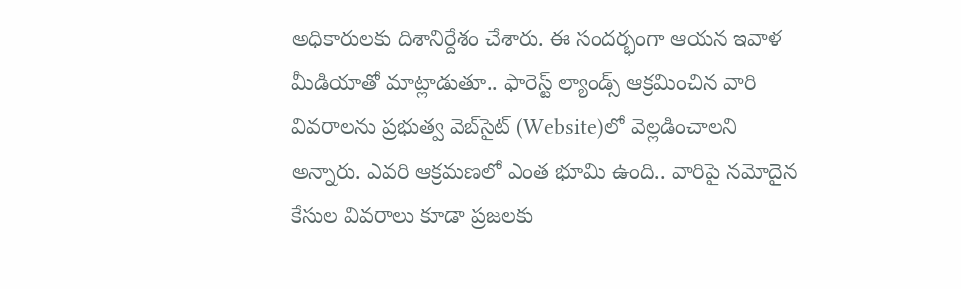అధికారులకు దిశానిర్దేశం చేశారు. ఈ సందర్భంగా ఆయన ఇవాళ మీడియాతో మాట్లాడుతూ.. ఫారెస్ట్ ల్యాండ్స్ ఆక్రమించిన వారి వివరాలను ప్రభుత్వ వెబ్‌సైట్‌ (Website)లో వెల్లడించాలని అన్నారు. ఎవరి ఆక్రమణలో ఎంత భూమి ఉంది.. వారిపై నమోదైన కేసుల వివరాలు కూడా ప్రజలకు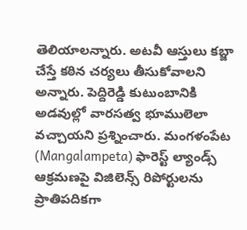తెలియాలన్నారు. అటవీ ఆస్తులు కబ్జా చేస్తే కఠిన చర్యలు తీసుకోవాలని అన్నారు. పెద్దిరెడ్డి కుటుంబానికి అడవుల్లో వారసత్వ భూములెలా వచ్చాయని ప్రశ్నించారు. మంగళంపేట (Mangalampeta) ఫారెస్ట్ ల్యాండ్స్ ఆక్రమణపై విజిలెన్స్ రిపోర్టులను ప్రాతిపదికగా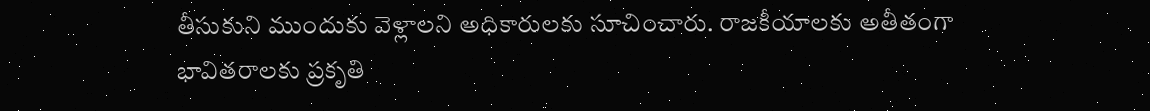తీసుకుని ముందుకు వెళ్లాలని అధికారులకు సూచించారు. రాజకీయాలకు అతీతంగా భావితరాలకు ప్రకృతి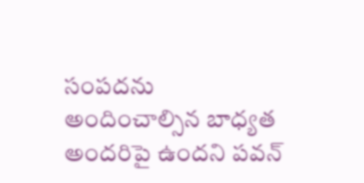సంపదను అందించాల్సిన బాధ్యత అందరిపై ఉందని పవన్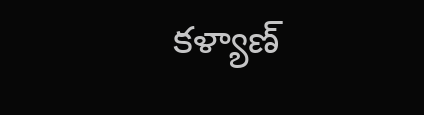కళ్యాణ్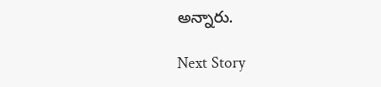అన్నారు.

Next Story